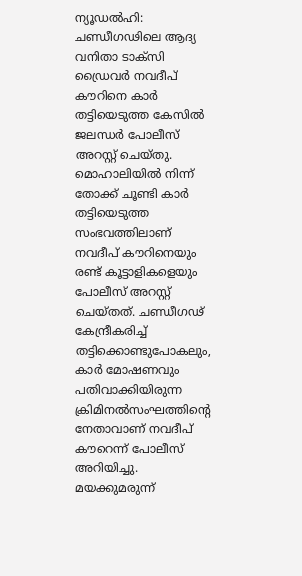ന്യൂഡൽഹി: ചണ്ഡീഗഢിലെ ആദ്യ വനിതാ ടാക്സി ഡ്രൈവർ നവദീപ് കൗറിനെ കാർ തട്ടിയെടുത്ത കേസിൽ ജലന്ധർ പോലീസ് അറസ്റ്റ് ചെയ്തു. മൊഹാലിയിൽ നിന്ന് തോക്ക് ചൂണ്ടി കാർ തട്ടിയെടുത്ത സംഭവത്തിലാണ് നവദീപ് കൗറിനെയും രണ്ട് കൂട്ടാളികളെയും പോലീസ് അറസ്റ്റ് ചെയ്തത്. ചണ്ഡീഗഢ് കേന്ദ്രീകരിച്ച് തട്ടിക്കൊണ്ടുപോകലും, കാർ മോഷണവും പതിവാക്കിയിരുന്ന ക്രിമിനൽസംഘത്തിന്റെ നേതാവാണ് നവദീപ് കൗറെന്ന് പോലീസ് അറിയിച്ചു. മയക്കുമരുന്ന്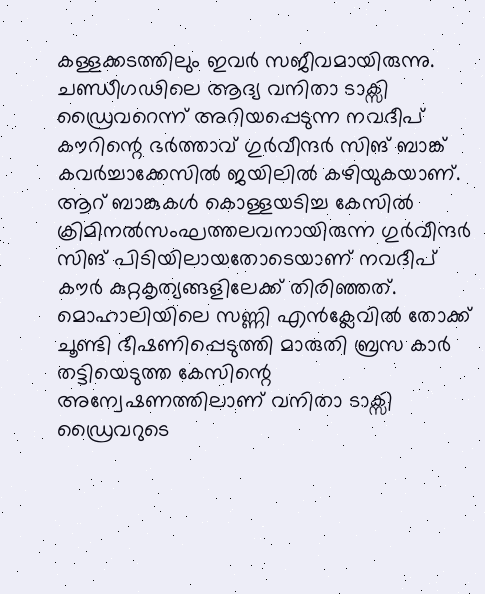കള്ളക്കടത്തിലും ഇവർ സജീവമായിരുന്നു. ചണ്ഡീഗഢിലെ ആദ്യ വനിതാ ടാക്സി ഡ്രൈവറെന്ന് അറിയപ്പെടുന്ന നവദീപ് കൗറിന്റെ ഭർത്താവ് ഗുർവീന്ദർ സിങ് ബാങ്ക് കവർച്ചാക്കേസിൽ ജയിലിൽ കഴിയുകയാണ്. ആറ് ബാങ്കുകൾ കൊള്ളയടിച്ച കേസിൽ ക്രിമിനൽസംഘത്തലവനായിരുന്ന ഗുർവീന്ദർ സിങ് പിടിയിലായതോടെയാണ് നവദീപ് കൗർ കുറ്റകൃത്യങ്ങളിലേക്ക് തിരിഞ്ഞത്. മൊഹാലിയിലെ സണ്ണി എൻക്ലേവിൽ തോക്ക് ചൂണ്ടി ഭീഷണിപ്പെടുത്തി മാരുതി ബ്രസ കാർ തട്ടിയെടുത്ത കേസിന്റെ അന്വേഷണത്തിലാണ് വനിതാ ടാക്സി ഡ്രൈവറുടെ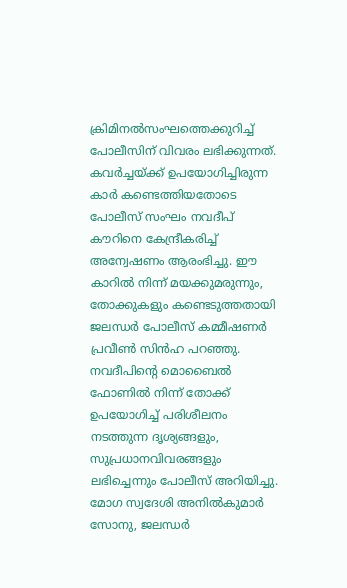ക്രിമിനൽസംഘത്തെക്കുറിച്ച് പോലീസിന് വിവരം ലഭിക്കുന്നത്. കവർച്ചയ്ക്ക് ഉപയോഗിച്ചിരുന്ന കാർ കണ്ടെത്തിയതോടെ പോലീസ് സംഘം നവദീപ് കൗറിനെ കേന്ദ്രീകരിച്ച് അന്വേഷണം ആരംഭിച്ചു. ഈ കാറിൽ നിന്ന് മയക്കുമരുന്നും, തോക്കുകളും കണ്ടെടുത്തതായി ജലന്ധർ പോലീസ് കമ്മീഷണർ പ്രവീൺ സിൻഹ പറഞ്ഞു. നവദീപിന്റെ മൊബൈൽ ഫോണിൽ നിന്ന് തോക്ക് ഉപയോഗിച്ച് പരിശീലനം നടത്തുന്ന ദൃശ്യങ്ങളും, സുപ്രധാനവിവരങ്ങളും ലഭിച്ചെന്നും പോലീസ് അറിയിച്ചു. മോഗ സ്വദേശി അനിൽകുമാർ സോനു, ജലന്ധർ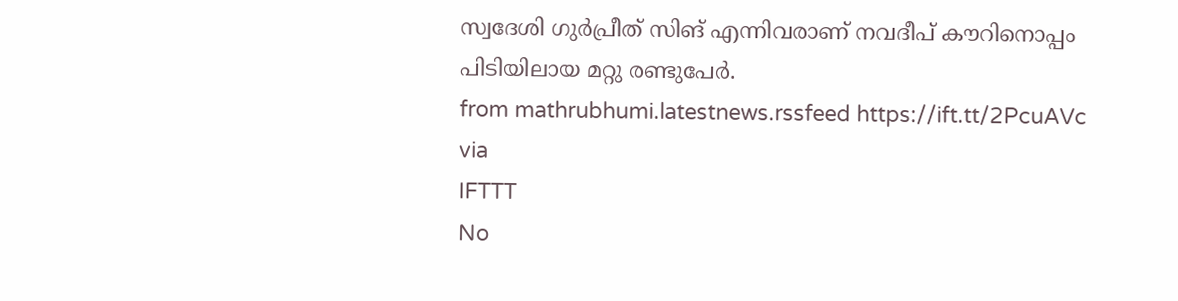സ്വദേശി ഗുർപ്രീത് സിങ് എന്നിവരാണ് നവദീപ് കൗറിനൊപ്പം പിടിയിലായ മറ്റു രണ്ടുപേർ.
from mathrubhumi.latestnews.rssfeed https://ift.tt/2PcuAVc
via
IFTTT
No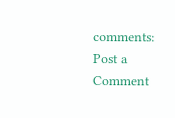comments:
Post a Comment